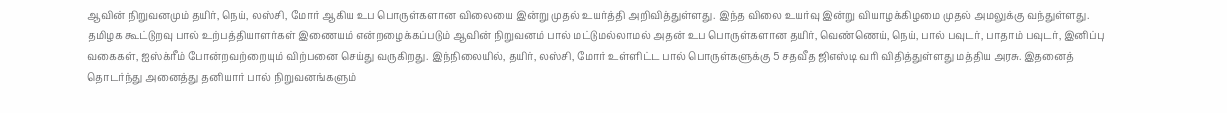ஆவின் நிறுவனமும் தயிர், நெய், லஸ்சி, மோர் ஆகிய உப பொருள்களான விலையை இன்று முதல் உயர்த்தி அறிவித்துள்ளது. இந்த விலை உயர்வு இன்று வியாழக்கிழமை முதல் அமலுக்கு வந்துள்ளது.
தமிழக கூட்டுறவு பால் உற்பத்தியாளர்கள் இணையம் என்றழைக்கப்படும் ஆவின் நிறுவனம் பால் மட்டுமல்லாமல் அதன் உப பொருள்களான தயிர், வெண்ணெய், நெய், பால் பவுடர், பாதாம் பவுடர், இனிப்பு வகைகள், ஐஸ்க்ரீம் போன்றவற்றையும் விற்பனை செய்து வருகிறது. இந்நிலையில், தயிர், லஸ்சி, மோர் உள்ளிட்ட பால் பொருள்களுக்கு 5 சதவீத ஜிஎஸ்டி வரி விதித்துள்ளது மத்திய அரசு. இதனைத் தொடர்ந்து அனைத்து தனியார் பால் நிறுவனங்களும்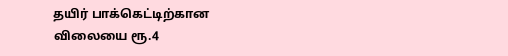தயிர் பாக்கெட்டிற்கான விலையை ரூ.4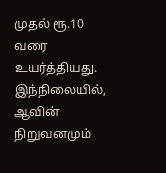முதல் ரூ.10 வரை உயர்த்தியது.
இந்நிலையில், ஆவின் நிறுவனமும்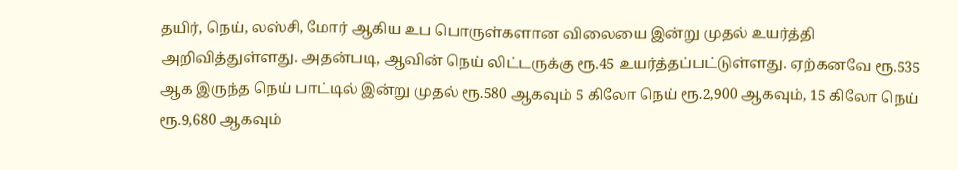தயிர், நெய், லஸ்சி, மோர் ஆகிய உப பொருள்களான விலையை இன்று முதல் உயர்த்தி அறிவித்துள்ளது. அதன்படி, ஆவின் நெய் லிட்டருக்கு ரூ.45 உயர்த்தப்பட்டுள்ளது. ஏற்கனவே ரூ.535 ஆக இருந்த நெய் பாட்டில் இன்று முதல் ரூ.580 ஆகவும் 5 கிலோ நெய் ரூ.2,900 ஆகவும், 15 கிலோ நெய் ரூ.9,680 ஆகவும்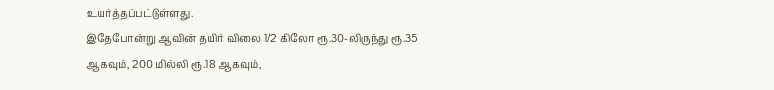உயர்த்தப்பட்டுள்ளது.
இதேபோன்று ஆவின் தயிர் விலை 1/2 கிலோ ரூ.30-லிருந்து ரூ.35 ஆகவும், 200 மில்லி ரூ.18 ஆகவும்,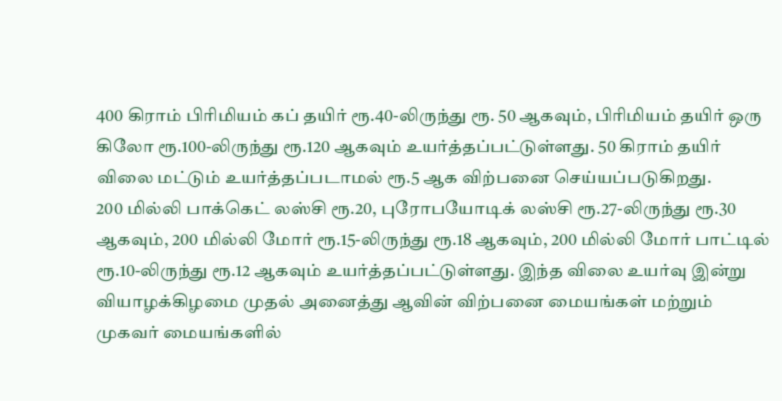400 கிராம் பிரிமியம் கப் தயிர் ரூ.40-லிருந்து ரூ. 50 ஆகவும், பிரிமியம் தயிர் ஒரு கிலோ ரூ.100-லிருந்து ரூ.120 ஆகவும் உயர்த்தப்பட்டுள்ளது. 50 கிராம் தயிர் விலை மட்டும் உயர்த்தப்படாமல் ரூ.5 ஆக விற்பனை செய்யப்படுகிறது.
200 மில்லி பாக்கெட் லஸ்சி ரூ.20, புரோபயோடிக் லஸ்சி ரூ.27-லிருந்து ரூ.30 ஆகவும், 200 மில்லி மோர் ரூ.15-லிருந்து ரூ.18 ஆகவும், 200 மில்லி மோர் பாட்டில் ரூ.10-லிருந்து ரூ.12 ஆகவும் உயர்த்தப்பட்டுள்ளது. இந்த விலை உயர்வு இன்று வியாழக்கிழமை முதல் அனைத்து ஆவின் விற்பனை மையங்கள் மற்றும் முகவர் மையங்களில்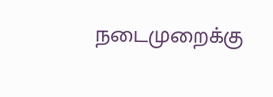நடைமுறைக்கு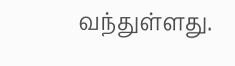வந்துள்ளது.